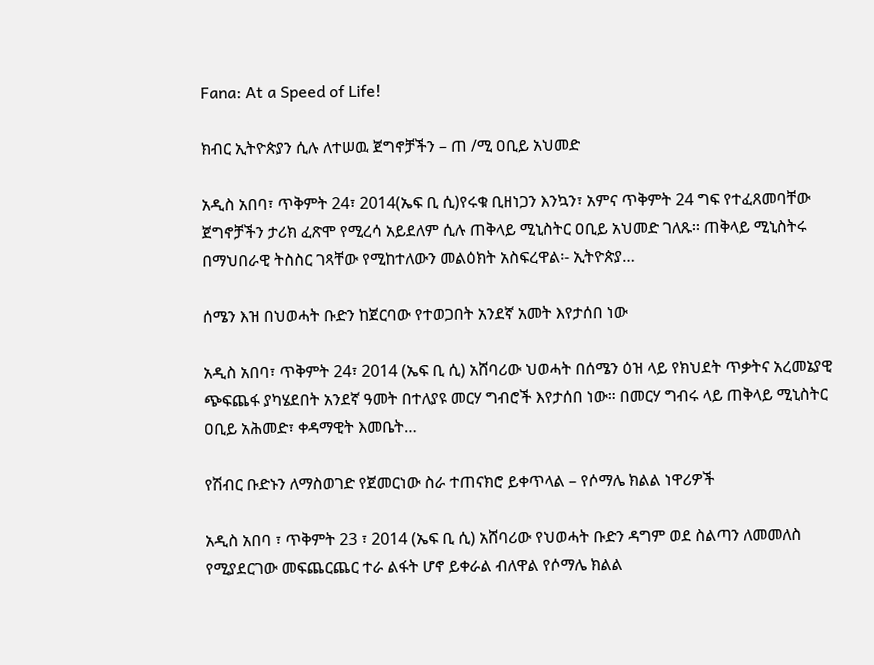Fana: At a Speed of Life!

ክብር ኢትዮጵያን ሲሉ ለተሠዉ ጀግኖቻችን – ጠ /ሚ ዐቢይ አህመድ

አዲስ አበባ፣ ጥቅምት 24፣ 2014(ኤፍ ቢ ሲ)የሩቁ ቢዘነጋን እንኳን፣ አምና ጥቅምት 24 ግፍ የተፈጸመባቸው ጀግኖቻችን ታሪክ ፈጽሞ የሚረሳ አይደለም ሲሉ ጠቅላይ ሚኒስትር ዐቢይ አህመድ ገለጹ፡፡ ጠቅላይ ሚኒስትሩ በማህበራዊ ትስስር ገጻቸው የሚከተለውን መልዕክት አስፍረዋል፡- ኢትዮጵያ…

ሰሜን እዝ በህወሓት ቡድን ከጀርባው የተወጋበት አንደኛ አመት እየታሰበ ነው

አዲስ አበባ፣ ጥቅምት 24፣ 2014 (ኤፍ ቢ ሲ) አሸባሪው ህወሓት በሰሜን ዕዝ ላይ የክህደት ጥቃትና አረመኔያዊ ጭፍጨፋ ያካሄደበት አንደኛ ዓመት በተለያዩ መርሃ ግብሮች እየታሰበ ነው። በመርሃ ግብሩ ላይ ጠቅላይ ሚኒስትር ዐቢይ አሕመድ፣ ቀዳማዊት እመቤት…

የሽብር ቡድኑን ለማስወገድ የጀመርነው ስራ ተጠናክሮ ይቀጥላል – የሶማሌ ክልል ነዋሪዎች

አዲስ አበባ ፣ ጥቅምት 23 ፣ 2014 (ኤፍ ቢ ሲ) አሸባሪው የህወሓት ቡድን ዳግም ወደ ስልጣን ለመመለስ የሚያደርገው መፍጨርጨር ተራ ልፋት ሆኖ ይቀራል ብለዋል የሶማሌ ክልል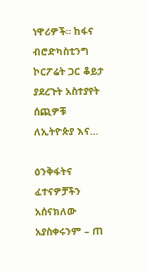ነዋሪዎች። ከፋና ብሮድካስቲንግ ኮርፖሬት ጋር ቆይታ ያደረጉት አስተያየት ሰጪዎቹ ለኢትዮጵያ እና…

ዕንቅፋትና ፈተናዎቻችን አሰናክለው አያስቀሩንም – ጠ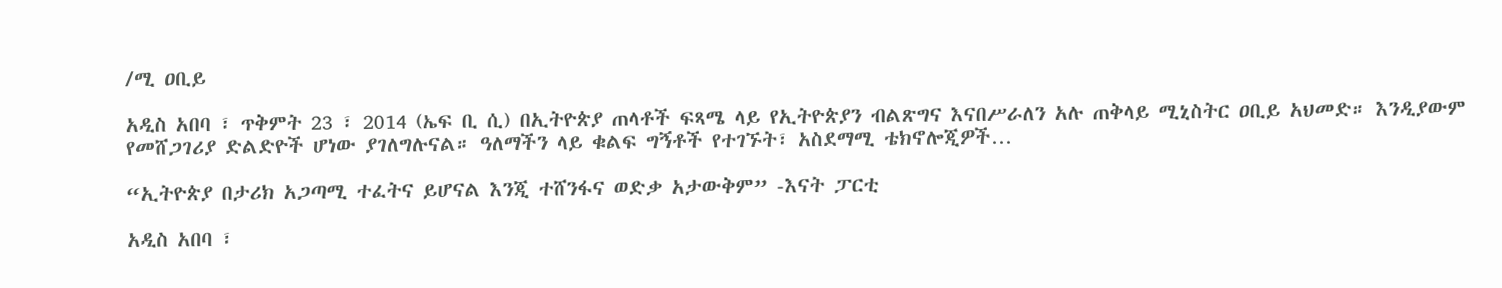/ሚ ዐቢይ

አዲስ አበባ ፣ ጥቅምት 23 ፣ 2014 (ኤፍ ቢ ሲ) በኢትዮጵያ ጠላቶች ፍጻሜ ላይ የኢትዮጵያን ብልጽግና እናበሥራለን አሉ ጠቅላይ ሚኒስትር ዐቢይ አህመድ። እንዲያውም የመሸጋገሪያ ድልድዮች ሆነው ያገለግሉናል። ዓለማችን ላይ ቁልፍ ግኝቶች የተገኙት፣ አስደማሚ ቴክኖሎጂዎች…

“ኢትዮጵያ በታሪክ አጋጣሚ ተፈትና ይሆናል እንጂ ተሸንፋና ወድቃ አታውቅም” -እናት ፓርቲ

አዲስ አበባ ፣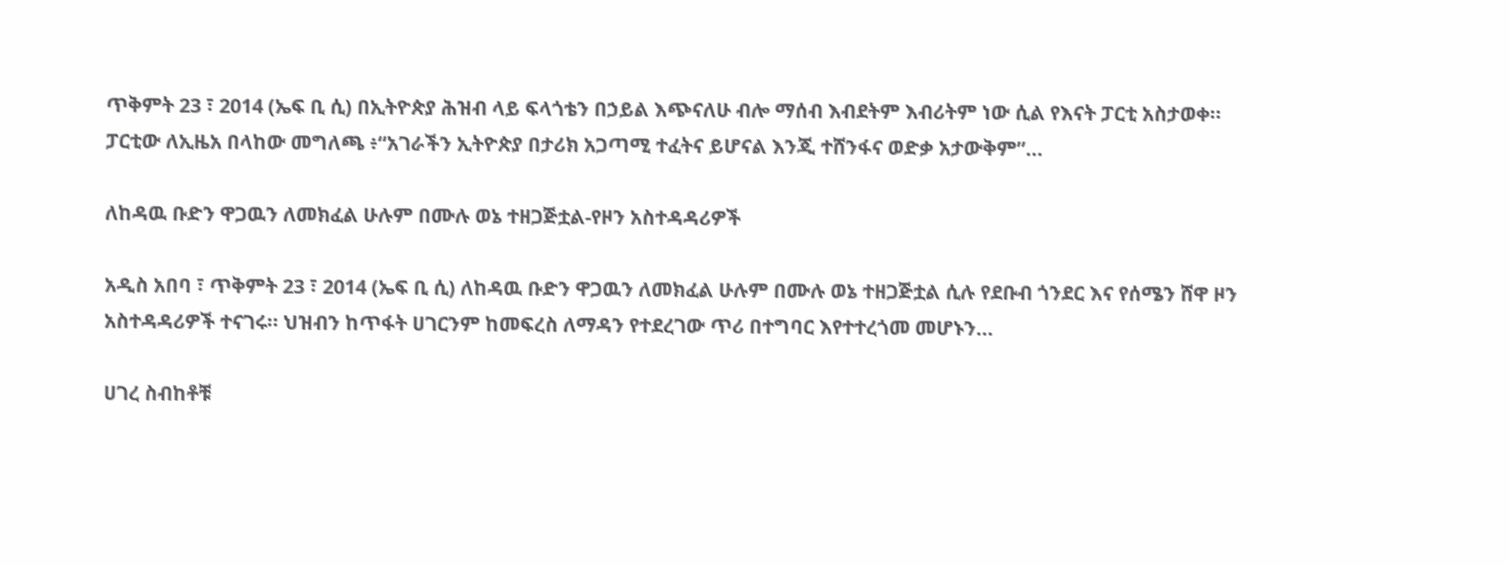ጥቅምት 23 ፣ 2014 (ኤፍ ቢ ሲ) በኢትዮጵያ ሕዝብ ላይ ፍላጎቴን በኃይል እጭናለሁ ብሎ ማሰብ እብደትም እብሪትም ነው ሲል የእናት ፓርቲ አስታወቀ። ፓርቲው ለኢዜአ በላከው መግለጫ ፥“አገራችን ኢትዮጵያ በታሪክ አጋጣሚ ተፈትና ይሆናል እንጂ ተሸንፋና ወድቃ አታውቅም”…

ለከዳዉ ቡድን ዋጋዉን ለመክፈል ሁሉም በሙሉ ወኔ ተዘጋጅቷል-የዞን አስተዳዳሪዎች

አዲስ አበባ ፣ ጥቅምት 23 ፣ 2014 (ኤፍ ቢ ሲ) ለከዳዉ ቡድን ዋጋዉን ለመክፈል ሁሉም በሙሉ ወኔ ተዘጋጅቷል ሲሉ የደቡብ ጎንደር እና የሰሜን ሸዋ ዞን አስተዳዳሪዎች ተናገሩ። ህዝብን ከጥፋት ሀገርንም ከመፍረስ ለማዳን የተደረገው ጥሪ በተግባር እየተተረጎመ መሆኑን…

ሀገረ ስብከቶቹ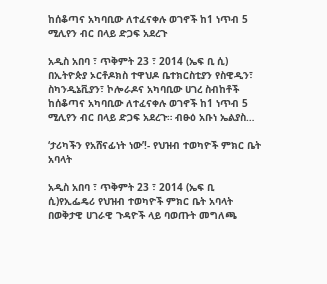ከሰቆጣና አካባቢው ለተፈናቀሉ ወገኖች ከ1 ነጥብ 5 ሚሊየን ብር በላይ ድጋፍ አደረጉ

አዲስ አበባ ፣ ጥቅምት 23 ፣ 2014 (ኤፍ ቢ ሲ) በኢትዮጵያ ኦርቶዶክስ ተዋህዶ ቤተክርስቲያን የስዊዲን፣ ስካንዲኔቪያን፣ ኮሎራዶና አካባቢው ሀገረ ስብከቶች ከሰቆጣና አካባቢው ለተፈናቀሉ ወገኖች ከ1 ነጥብ 5 ሚሊየን ብር በላይ ድጋፍ አደረጉ። ብፁዕ አቡነ ኤልያስ…

‘ታሪካችን የአሸናፊነት ነው’!- የህዝብ ተወካዮች ምክር ቤት አባላት

አዲስ አበባ ፣ ጥቅምት 23 ፣ 2014 (ኤፍ ቢ ሲ)የኢፌዴሪ የህዝብ ተወካዮች ምክር ቤት አባላት በወቅታዊ ሀገራዊ ጉዳዮች ላይ ባወጡት መግለጫ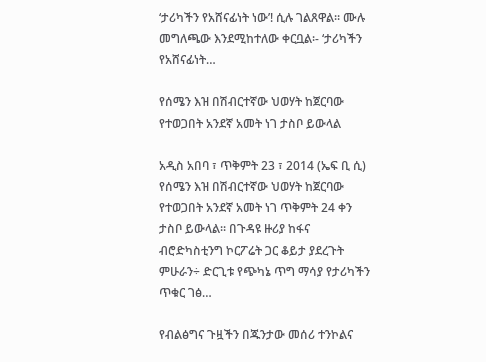‘ታሪካችን የአሸናፊነት ነው’! ሲሉ ገልጸዋል። ሙሉ መግለጫው እንደሚከተለው ቀርቧል፡- ‘ታሪካችን የአሸናፊነት…

የሰሜን እዝ በሽብርተኛው ህወሃት ከጀርባው የተወጋበት አንደኛ አመት ነገ ታስቦ ይውላል

አዲስ አበባ ፣ ጥቅምት 23 ፣ 2014 (ኤፍ ቢ ሲ) የሰሜን እዝ በሽብርተኛው ህወሃት ከጀርባው የተወጋበት አንደኛ አመት ነገ ጥቅምት 24 ቀን ታስቦ ይውላል፡፡ በጉዳዩ ዙሪያ ከፋና ብሮድካስቲንግ ኮርፖሬት ጋር ቆይታ ያደረጉት ምሁራን÷ ድርጊቱ የጭካኔ ጥግ ማሳያ የታሪካችን ጥቁር ገፅ…

የብልፅግና ጉዟችን በጁንታው መሰሪ ተንኮልና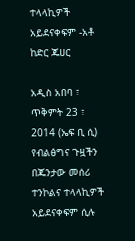ተላላኪዎች አይደናቀፍም -አቶ ከድር ጁሀር

አዲስ አበባ ፣ ጥቅምት 23 ፣ 2014 (ኤፍ ቢ ሲ) የብልፅግና ጉዟችን በጁንታው መሰሪ ተንኮልና ተላላኪዎች አይደናቀፍም ሲሉ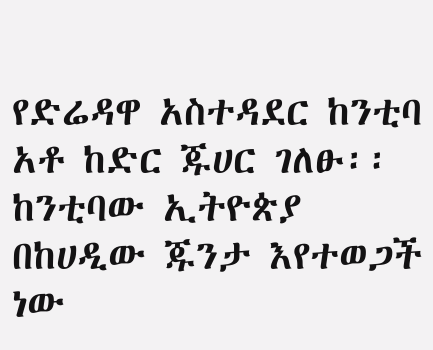የድሬዳዋ አስተዳደር ከንቲባ አቶ ከድር ጁሀር ገለፁ፡፡ ከንቲባው ኢትዮጵያ በከሀዲው ጁንታ እየተወጋች ነው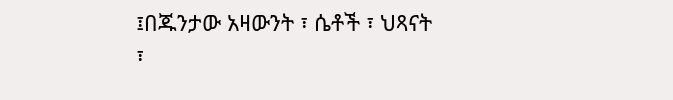፤በጁንታው አዛውንት ፣ ሴቶች ፣ ህጻናት ፣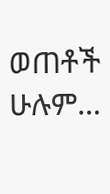ወጠቶች ሁሉም…